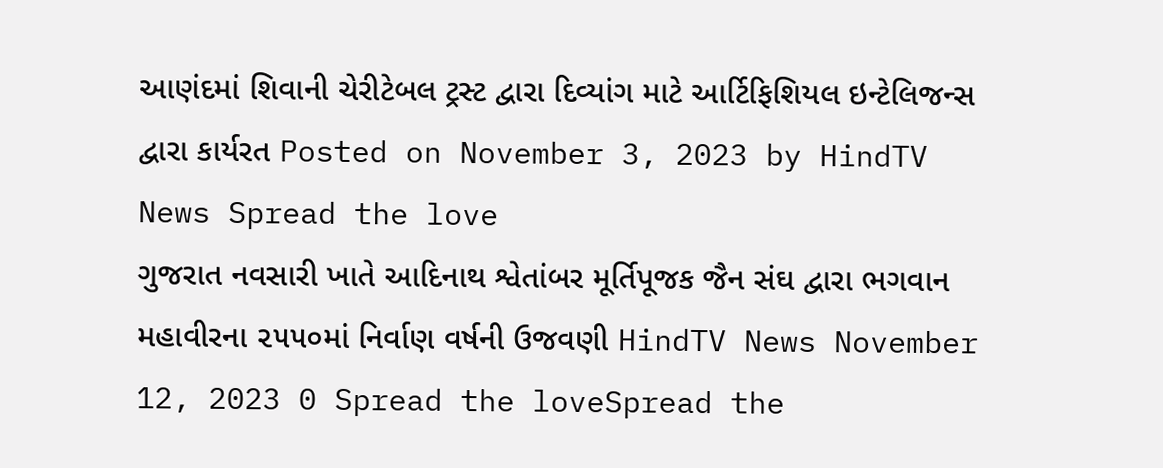આણંદમાં શિવાની ચેરીટેબલ ટ્રસ્ટ દ્વારા દિવ્યાંગ માટે આર્ટિફિશિયલ ઇન્ટેલિજન્સ દ્વારા કાર્યરત Posted on November 3, 2023 by HindTV News Spread the love
ગુજરાત નવસારી ખાતે આદિનાથ શ્વેતાંબર મૂર્તિપૂજક જૈન સંઘ દ્વારા ભગવાન મહાવીરના ૨૫૫૦માં નિર્વાણ વર્ષની ઉજવણી HindTV News November 12, 2023 0 Spread the loveSpread the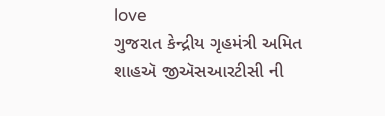love
ગુજરાત કેન્દ્રીય ગૃહમંત્રી અમિત શાહઍ જીઍસઆરટીસી ની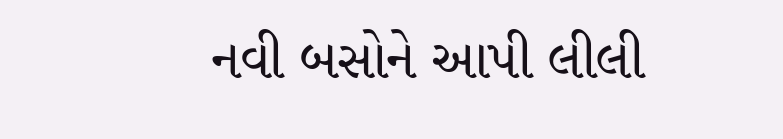નવી બસોને આપી લીલી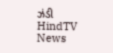ઝંડી HindTV News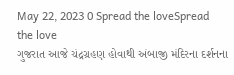May 22, 2023 0 Spread the loveSpread the love
ગુજરાત આજે ચંદ્રગ્રહણ હોવાથી અંબાજી મંદિરના દર્શનના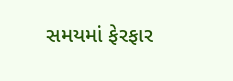સમયમાં ફેરફાર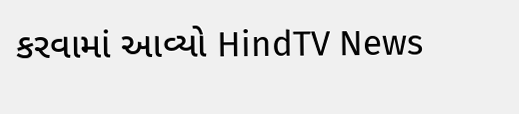કરવામાં આવ્યો HindTV News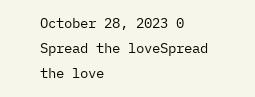October 28, 2023 0 Spread the loveSpread the love